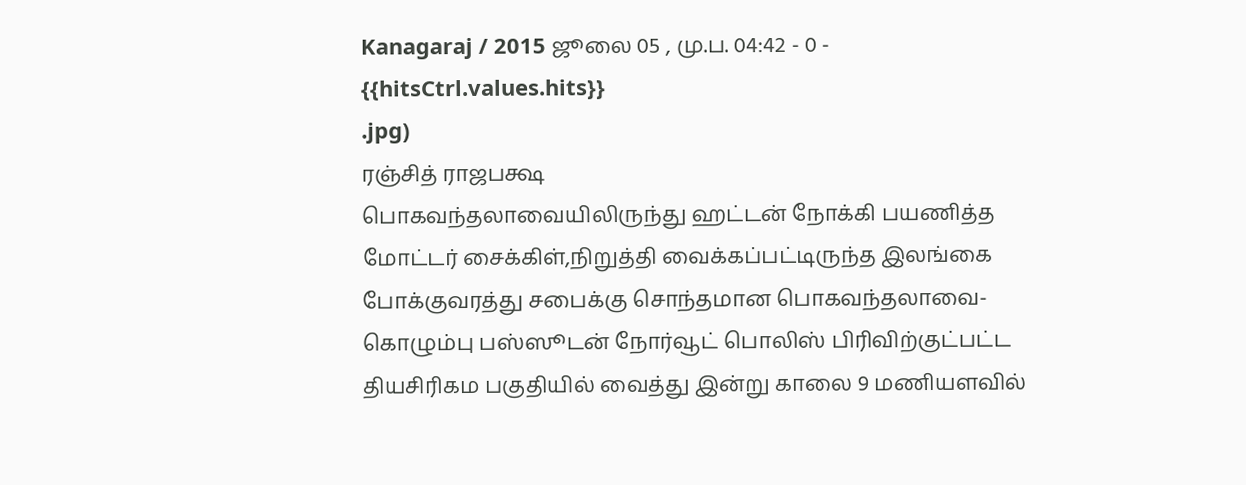Kanagaraj / 2015 ஜூலை 05 , மு.ப. 04:42 - 0 - {{hitsCtrl.values.hits}}
.jpg)
ரஞ்சித் ராஜபக்ஷ
பொகவந்தலாவையிலிருந்து ஹட்டன் நோக்கி பயணித்த மோட்டர் சைக்கிள்,நிறுத்தி வைக்கப்பட்டிருந்த இலங்கை போக்குவரத்து சபைக்கு சொந்தமான பொகவந்தலாவை- கொழும்பு பஸ்ஸூடன் நோர்வூட் பொலிஸ் பிரிவிற்குட்பட்ட தியசிரிகம பகுதியில் வைத்து இன்று காலை 9 மணியளவில்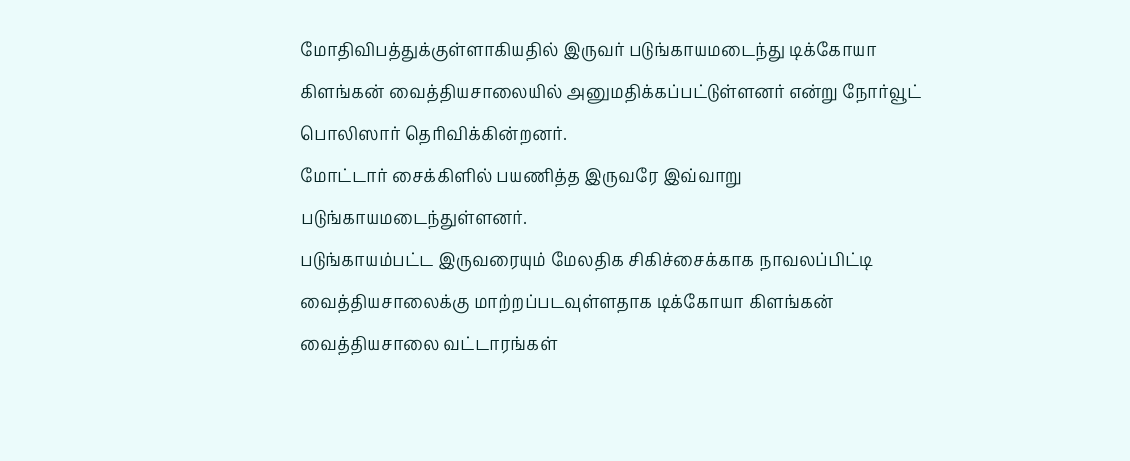மோதிவிபத்துக்குள்ளாகியதில் இருவர் படுங்காயமடைந்து டிக்கோயா கிளங்கன் வைத்தியசாலையில் அனுமதிக்கப்பட்டுள்ளனர் என்று நோர்வூட் பொலிஸார் தெரிவிக்கின்றனர்.
மோட்டார் சைக்கிளில் பயணித்த இருவரே இவ்வாறு படுங்காயமடைந்துள்ளனர்.
படுங்காயம்பட்ட இருவரையும் மேலதிக சிகிச்சைக்காக நாவலப்பிட்டி வைத்தியசாலைக்கு மாற்றப்படவுள்ளதாக டிக்கோயா கிளங்கன் வைத்தியசாலை வட்டாரங்கள்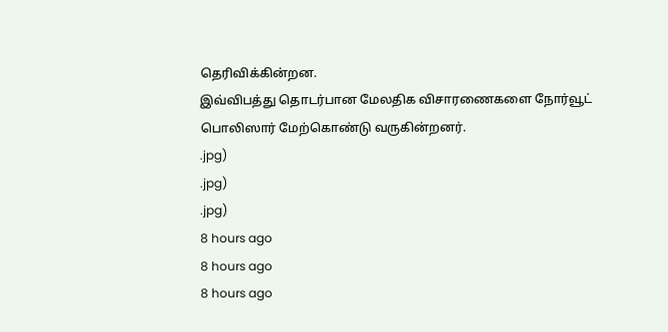தெரிவிக்கின்றன.
இவ்விபத்து தொடர்பான மேலதிக விசாரணைகளை நோர்வூட் பொலிஸார் மேற்கொண்டு வருகின்றனர்.
.jpg)
.jpg)
.jpg)
8 hours ago
8 hours ago
8 hours ago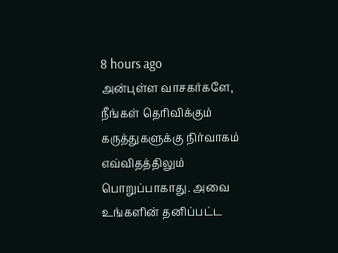8 hours ago
அன்புள்ள வாசகர்களே,
நீங்கள் தெரிவிக்கும் கருத்துகளுக்கு நிர்வாகம் எவ்விதத்திலும் பொறுப்பாகாது. அவை உங்களின் தனிப்பட்ட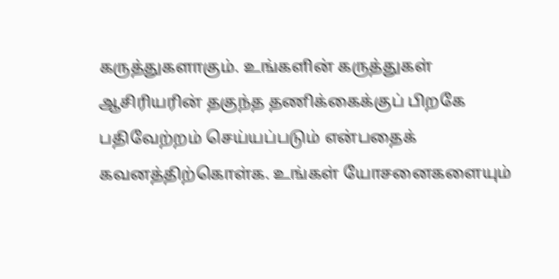கருத்துகளாகும். உங்களின் கருத்துகள் ஆசிரியரின் தகுந்த தணிக்கைக்குப் பிறகே பதிவேற்றம் செய்யப்படும் என்பதைக் கவனத்திற்கொள்க. உங்கள் யோசனைகளையும்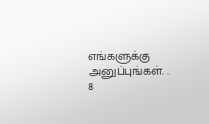எங்களுக்கு அனுப்புங்கள். .
8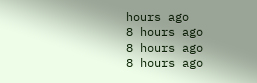hours ago
8 hours ago
8 hours ago
8 hours ago